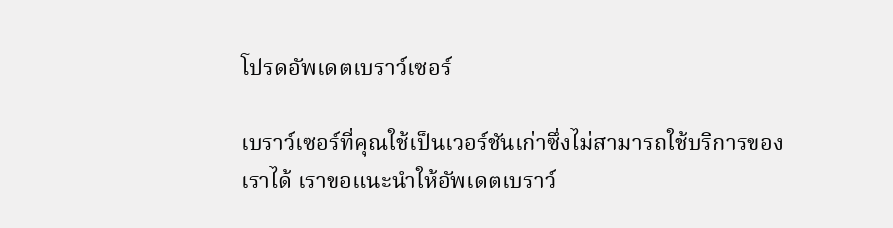โปรดอัพเดตเบราว์เซอร์

เบราว์เซอร์ที่คุณใช้เป็นเวอร์ชันเก่าซึ่งไม่สามารถใช้บริการของเราได้ เราขอแนะนำให้อัพเดตเบราว์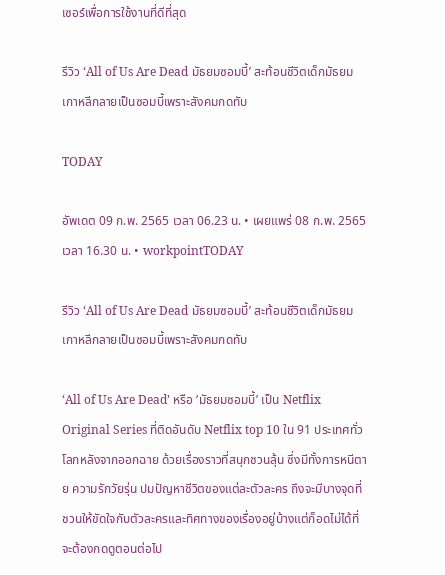เซอร์เพื่อการใช้งานที่ดีที่สุด

รีวิว ‘All of Us Are Dead มัธยมซอมบี้’ สะท้อนชีวิตเด็กมัธยมเกาหลีกลายเป็นซอมบี้เพราะสังคมกดทับ

TODAY

อัพเดต 09 ก.พ. 2565 เวลา 06.23 น. • เผยแพร่ 08 ก.พ. 2565 เวลา 16.30 น. • workpointTODAY

รีวิว ‘All of Us Are Dead มัธยมซอมบี้’ สะท้อนชีวิตเด็กมัธยมเกาหลีกลายเป็นซอมบี้เพราะสังคมกดทับ

‘All of Us Are Dead’ หรือ ‘มัธยมซอมบี้’ เป็น Netflix Original Series ที่ติดอันดับ Netflix top 10 ใน 91 ประเทศทั่วโลกหลังจากออกฉาย ด้วยเรื่องราวที่สนุกชวนลุ้น ซึ่งมีทั้งการหนีตาย ความรักวัยรุ่น ปมปัญหาชีวิตของแต่ละตัวละคร ถึงจะมีบางจุดที่ชวนให้ขัดใจกับตัวละครและทิศทางของเรื่องอยู่บ้างแต่ก็อดไม่ได้ที่จะต้องกดดูตอนต่อไป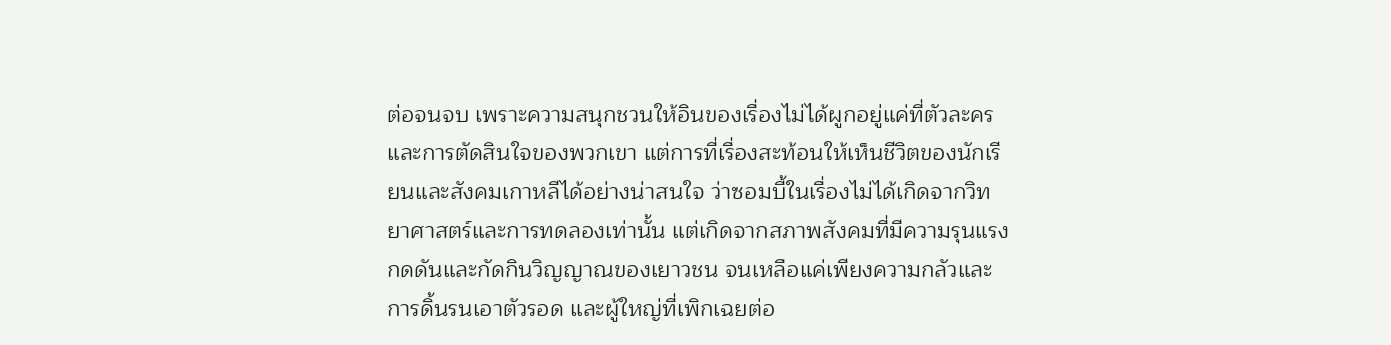ต่อจนจบ เพราะความสนุกชวนให้อินของเรื่องไม่ได้ผูกอยู่แค่ที่ตัวละครและการตัดสินใจของพวกเขา แต่การที่เรื่องสะท้อนให้เห็นชีวิตของนักเรียนและสังคมเกาหลีได้อย่างน่าสนใจ ว่าซอมบี้ในเรื่องไม่ได้เกิดจากวิทยาศาสตร์และการทดลองเท่านั้น แต่เกิดจากสภาพสังคมที่มีความรุนแรง กดดันและกัดกินวิญญาณของเยาวชน จนเหลือแค่เพียงความกลัวและการดิ้นรนเอาตัวรอด และผู้ใหญ่ที่เพิกเฉยต่อ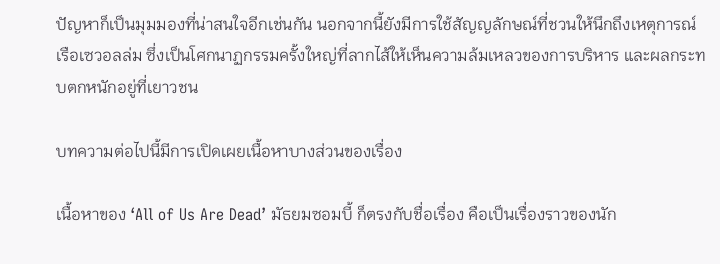ปัญหาก็เป็นมุมมองที่น่าสนใจอีกเช่นกัน นอกจากนี้ยังมีการใช้สัญญลักษณ์ที่ชวนให้นึกถึงเหตุการณ์เรือเซวอลล่ม ซึ่งเป็นโศกนาฏกรรมครั้งใหญ่ที่ลากไส้ให้เห็นความล้มเหลวของการบริหาร และผลกระทบตกหนักอยู่ที่เยาวชน

บทความต่อไปนี้มีการเปิดเผยเนื้อหาบางส่วนของเรื่อง

เนื้อหาของ ‘All of Us Are Dead’ มัธยมซอมบี้ ก็ตรงกับชื่อเรื่อง คือเป็นเรื่องราวของนัก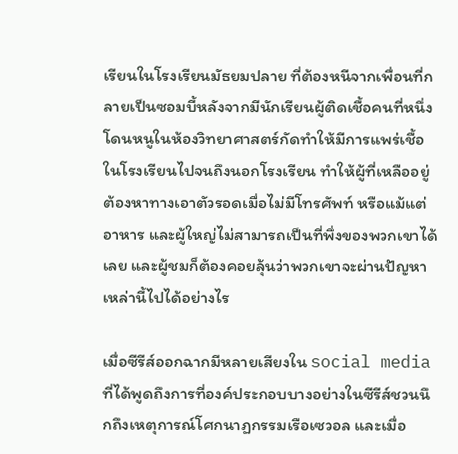เรียนในโรงเรียนมัธยมปลาย ที่ต้องหนีจากเพื่อนที่กลายเป็นซอมบี้หลังจากมีนักเรียนผู้ติดเชื้อคนที่หนึ่งโดนหนูในห้องวิทยาศาสตร์กัดทำให้มีการแพร่เชื้อในโรงเรียนไปจนถึงนอกโรงเรียน ทำให้ผู้ที่เหลืออยู่ต้องหาทางเอาตัวรอดเมื่อไม่มีโทรศัพท์ หรือแม้แต่อาหาร และผู้ใหญ่ไม่สามารถเป็นที่พึ่งของพวกเขาได้เลย และผู้ชมก็ต้องคอยลุ้นว่าพวกเขาจะผ่านปัญหาเหล่านี้ไปได้อย่างไร

เมื่อซีรีส์ออกฉากมีหลายเสียงใน social media ที่ได้พูดถึงการที่องค์ประกอบบางอย่างในซีรีส์ชวนนึกถึงเหตุการณ์โศกนาฏกรรมเรือเซวอล และเมื่อ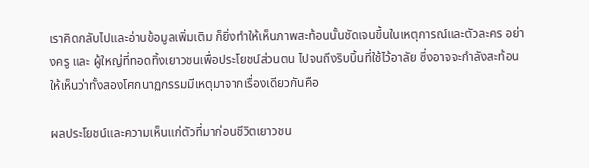เราคิดกลับไปและอ่านข้อมูลเพิ่มเติม ก็ยิ่งทำให้เห็นภาพสะท้อนนั้นชัดเจนขึ้นในเหตุการณ์และตัวละคร อย่างครู และ ผู้ใหญ่ที่ทอดทิ้งเยาวชนเพื่อประโยชน์ส่วนตน ไปจนถึงริบบิ้นที่ใช้ไว้อาลัย ซึ่งอาจจะกำลังสะท้อนให้เห็นว่าทั้งสองโศกนาฏกรรมมีเหตุมาจากเรื่องเดียวกันคือ

ผลประโยชน์และความเห็นแก่ตัวที่มาก่อนชีวิตเยาวชน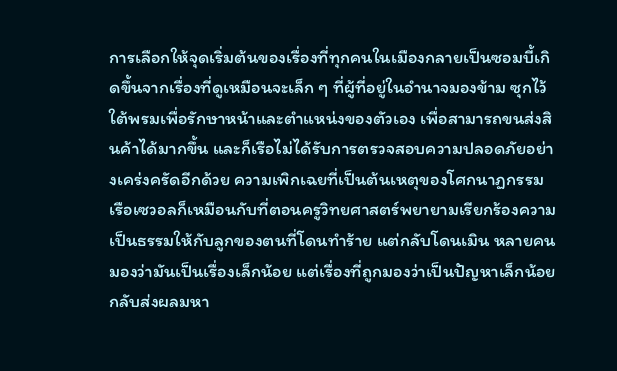การเลือกให้จุดเริ่มต้นของเรื่องที่ทุกคนในเมืองกลายเป็นซอมบี้เกิดขึ้นจากเรื่องที่ดูเหมือนจะเล็ก ๆ ที่ผู้ที่อยู่ในอำนาจมองข้าม ซุกไว้ใต้พรมเพื่อรักษาหน้าและตำแหน่งของตัวเอง เพื่อสามารถขนส่งสินค้าได้มากขึ้น และก็เรือไม่ได้รับการตรวจสอบความปลอดภัยอย่างเคร่งครัดอีกด้วย ความเพิกเฉยที่เป็นต้นเหตุของโศกนาฏกรรมเรือเซวอลก็เหมือนกับที่ตอนครูวิทยศาสตร์พยายามเรียกร้องความเป็นธรรมให้กับลูกของตนที่โดนทำร้าย แต่กลับโดนเมิน หลายคนมองว่ามันเป็นเรื่องเล็กน้อย แต่เรื่องที่ถูกมองว่าเป็นปัญหาเล็กน้อยกลับส่งผลมหา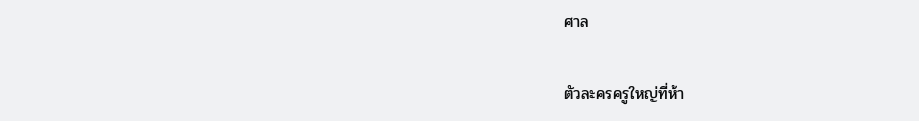ศาล

ตัวละครครูใหญ่ที่ห้า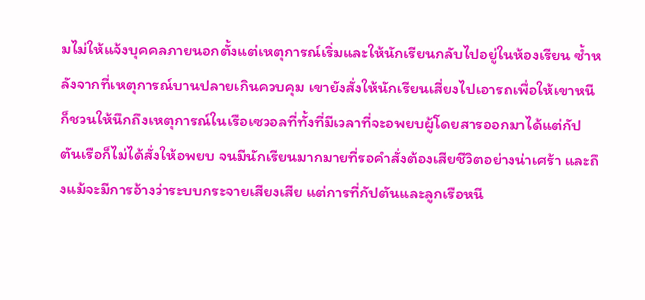มไม่ให้แจ้งบุคคลภายนอกตั้งแต่เหตุการณ์เริ่มและให้นักเรียนกลับไปอยู่ในห้องเรียน ซ้ำหลังจากที่เหตุการณ์บานปลายเกินควบคุม เขายังสั่งให้นักเรียนเสี่ยงไปเอารถเพื่อให้เขาหนี ก็ชวนให้นึกถึงเหตุการณ์ในเรือเซวอลที่ทั้งที่มีเวลาที่จะอพยบผู้โดยสารออกมาได้แต่กัปตันเรือก็ไม่ได้สั่งให้อพยบ จนมีนักเรียนมากมายที่รอคำสั่งต้องเสียชีวิตอย่างน่าเศร้า และถึงแม้จะมีการอ้างว่าระบบกระจายเสียงเสีย แต่การที่กัปตันและลูกเรือหนี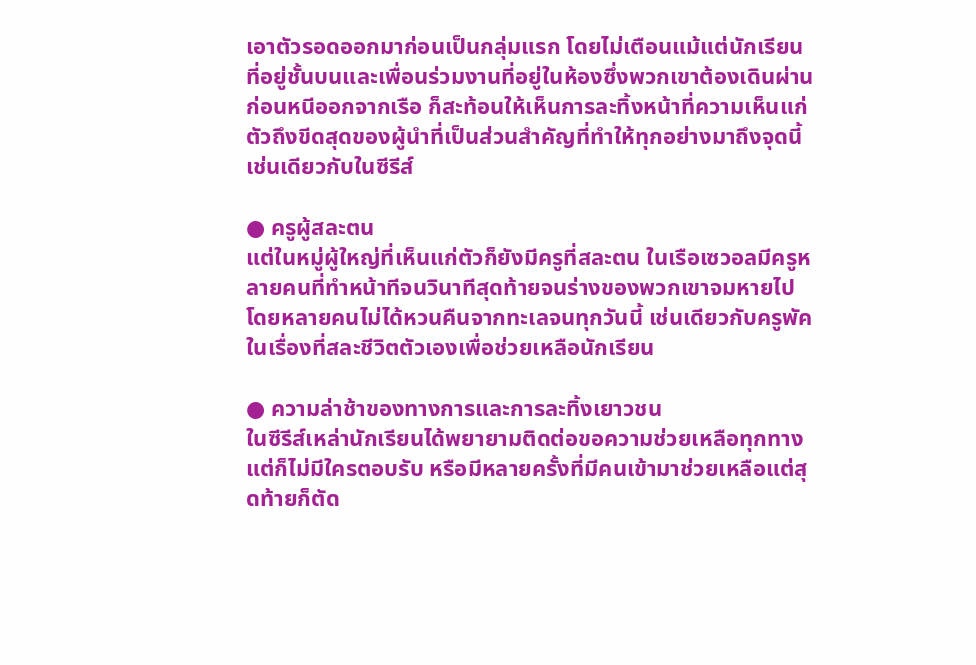เอาตัวรอดออกมาก่อนเป็นกลุ่มแรก โดยไม่เตือนแม้แต่นักเรียนที่อยู่ชั้นบนและเพื่อนร่วมงานที่อยู่ในห้องซึ่งพวกเขาต้องเดินผ่านก่อนหนีออกจากเรือ ก็สะท้อนให้เห็นการละทิ้งหน้าที่ความเห็นแก่ตัวถึงขีดสุดของผู้นำที่เป็นส่วนสำคัญที่ทำให้ทุกอย่างมาถึงจุดนี้ เช่นเดียวกับในซีรีส์

● ครูผู้สละตน
แต่ในหมู่ผู้ใหญ่ที่เห็นแก่ตัวก็ยังมีครูที่สละตน ในเรือเซวอลมีครูหลายคนที่ทำหน้าทีจนวินาทีสุดท้ายจนร่างของพวกเขาจมหายไปโดยหลายคนไม่ได้หวนคืนจากทะเลจนทุกวันนี้ เช่นเดียวกับครูพัคในเรื่องที่สละชีวิตตัวเองเพื่อช่วยเหลือนักเรียน

● ความล่าช้าของทางการและการละทิ้งเยาวชน
ในซีรีส์เหล่านักเรียนได้พยายามติดต่อขอความช่วยเหลือทุกทาง แต่ก็ไม่มีใครตอบรับ หรือมีหลายครั้งที่มีคนเข้ามาช่วยเหลือแต่สุดท้ายก็ตัด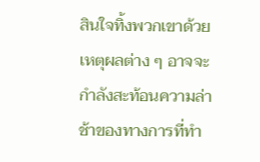สินใจทิ้งพวกเขาด้วยเหตุผลต่าง ๆ อาจจะกำลังสะท้อนความล่าช้าของทางการที่ทำ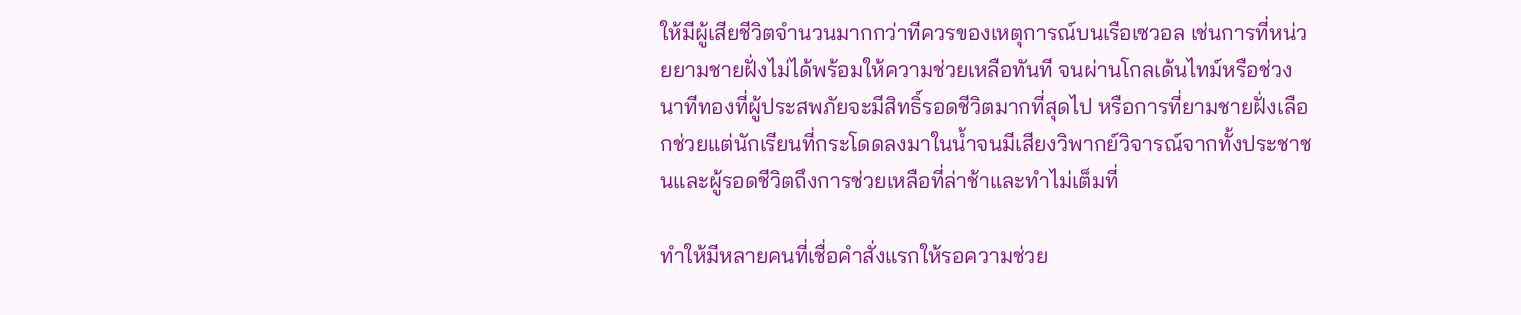ให้มีผู้เสียชีวิตจำนวนมากกว่าทีควรของเหตุการณ์บนเรือเซวอล เช่นการที่หน่วยยามชายฝั่งไม่ได้พร้อมให้ความช่วยเหลือทันที จนผ่านโกลเด้นไทม์หรือช่วงนาทีทองที่ผู้ประสพภัยจะมีสิทธิ์รอดชีวิตมากที่สุดไป หรือการที่ยามชายฝั่งเลือกช่วยแต่นักเรียนที่กระโดดลงมาในน้ำจนมีเสียงวิพากย์วิจารณ์จากทั้งประชาชนและผู้รอดชีวิตถึงการช่วยเหลือที่ล่าช้าและทำไม่เต็มที่

ทำให้มีหลายคนที่เชื่อคำสั่งแรกให้รอความช่วย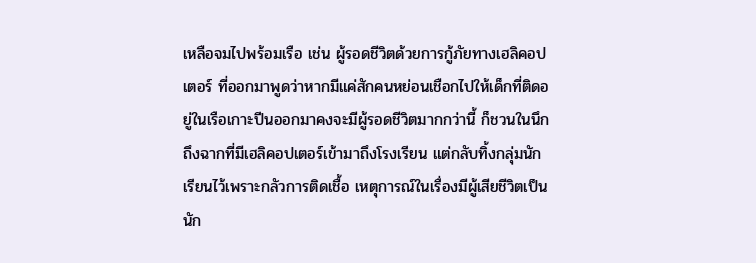เหลือจมไปพร้อมเรือ เช่น ผู้รอดชีวิตด้วยการกู้ภัยทางเฮลิคอปเตอร์ ที่ออกมาพูดว่าหากมีแค่สักคนหย่อนเชือกไปให้เด็กที่ติดอยู่ในเรือเกาะปีนออกมาคงจะมีผู้รอดชีวิตมากกว่านี้ ก็ชวนในนึกถึงฉากที่มีเฮลิคอปเตอร์เข้ามาถึงโรงเรียน แต่กลับทิ้งกลุ่มนักเรียนไว้เพราะกลัวการติดเชื้อ เหตุการณ์ในเรื่องมีผู้เสียชีวิตเป็นนัก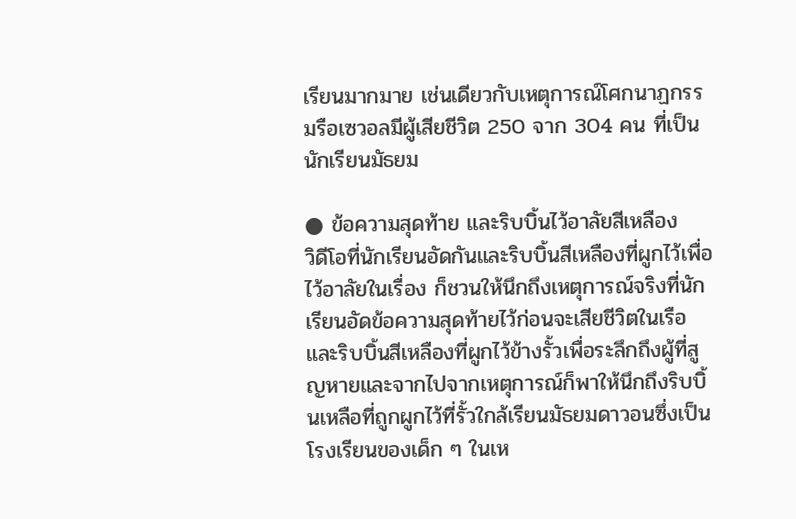เรียนมากมาย เช่นเดียวกับเหตุการณ์โศกนาฏกรรมรือเซวอลมีผู้เสียชีวิต 250 จาก 304 คน ที่เป็นนักเรียนมัธยม

● ข้อความสุดท้าย และริบบิ้นไว้อาลัยสีเหลือง
วิดีโอที่นักเรียนอัดกันและริบบิ้นสีเหลืองที่ผูกไว้เพื่อไว้อาลัยในเรื่อง ก็ชวนให้นึกถึงเหตุการณ์จริงที่นักเรียนอัดข้อความสุดท้ายไว้ก่อนจะเสียชีวิตในเรือ และริบบิ้นสีเหลืองที่ผูกไว้ข้างรั้วเพื่อระลึกถึงผู้ที่สูญหายและจากไปจากเหตุการณ์ก็พาให้นึกถึงริบบิ้นเหลือที่ถูกผูกไว้ที่รั้วใกล้เรียนมัธยมดาวอนซึ่งเป็นโรงเรียนของเด็ก ๆ ในเห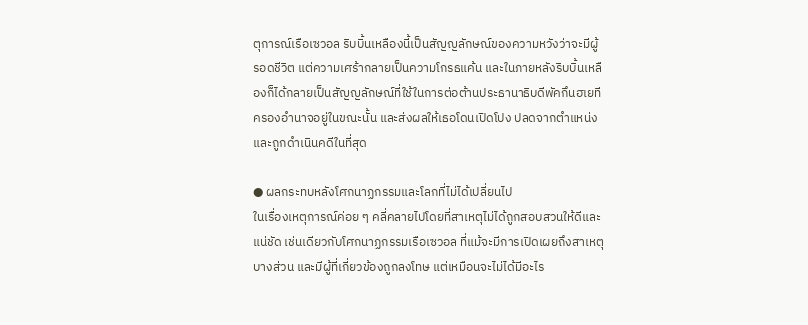ตุการณ์เรือเซวอล ริบบิ้นเหลืองนี้เป็นสัญญลักษณ์ของความหวังว่าจะมีผู้รอดชีวิต แต่ความเศร้ากลายเป็นความโกรธแค้น และในภายหลังริบบิ้นเหลืองก็ได้กลายเป็นสัญญลักษณ์ที่ใช้ในการต่อต้านประธานาธิบดีพัคกึนฮเยทีครองอำนาจอยู่ในขณะนั้น และส่งผลให้เธอโดนเปิดโปง ปลดจากตำแหน่ง และถูกดำเนินคดีในที่สุด

● ผลกระทบหลังโศกนาฏกรรมและโลกที่ไม่ได้เปลี่ยนไป
ในเรื่องเหตุการณ์ค่อย ๆ คลี่คลายไปโดยที่สาเหตุไม่ได้ถูกสอบสวนให้ดีและแน่ชัด เช่นเดียวกับโศกนาฏกรรมเรือเซวอล ที่แม้จะมีการเปิดเผยถึงสาเหตุบางส่วน และมีผู้ที่เกี่ยวข้องถูกลงโทษ แต่เหมือนจะไม่ได้มีอะไร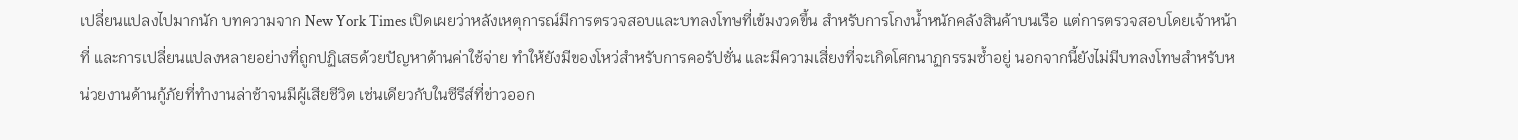เปลี่ยนแปลงไปมากนัก บทความจาก New York Times เปิดเผยว่าหลังเหตุการณ์มีการตรวจสอบและบทลงโทษที่เข้มงวดขึ้น สำหรับการโกงน้ำหนักคลังสินค้าบนเรือ แต่การตรวจสอบโดยเจ้าหน้าที่ และการเปลี่ยนแปลงหลายอย่างที่ถูกปฏิเสธด้วยปัญหาด้านค่าใช้จ่าย ทำให้ยังมีของโหว่สำหรับการคอรัปชั่น และมีความเสี่ยงที่จะเกิดโศกนาฏกรรมซ้ำอยู่ นอกจากนี้ยังไม่มีบทลงโทษสำหรับหน่วยงานด้านกู้ภัยที่ทำงานล่าช้าจนมีผู้เสียชีวิต เช่นเดียวกับในซีรีส์ที่ข่าวออก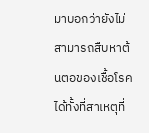มาบอกว่ายังไม่สามารถสืบหาต้นตอของเชื้อโรคได้ทั้งที่สาเหตุที่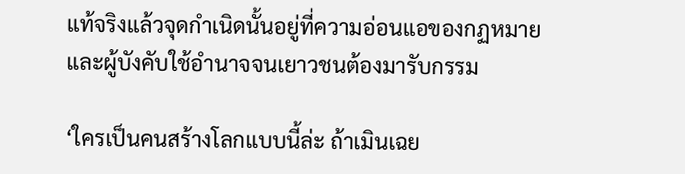แท้จริงแล้วจุดกำเนิดนั้นอยู่ที่ความอ่อนแอของกฏหมายและผู้บังคับใช้อำนาจจนเยาวชนต้องมารับกรรม

‘ใครเป็นคนสร้างโลกแบบนี้ล่ะ ถ้าเมินเฉย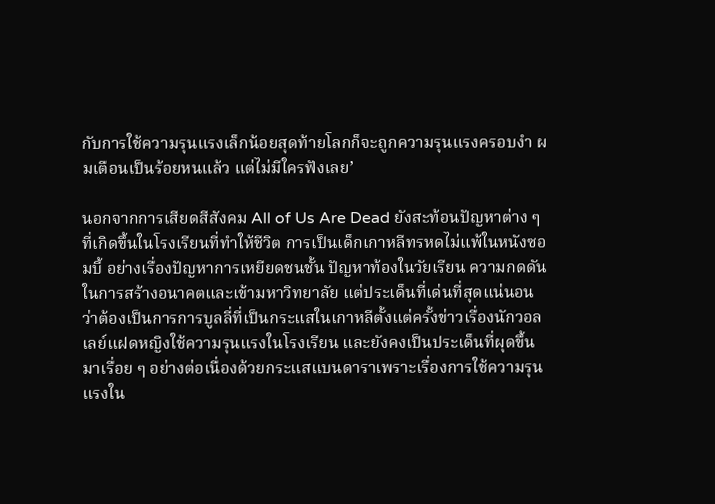กับการใช้ความรุนแรงเล็กน้อยสุดท้ายโลกก็จะถูกความรุนแรงครอบงำ ผมเตือนเป็นร้อยหนแล้ว แต่ไม่มีใครฟังเลย’

นอกจากการเสียดสีสังคม All of Us Are Dead ยังสะท้อนปัญหาต่าง ๆ ที่เกิดขึ้นในโรงเรียนที่ทำให้ชีวิต การเป็นเด็กเกาหลีทรหดไม่แพ้ในหนังซอมบี้ อย่างเรื่องปัญหาการเหยียดชนชั้น ปัญหาท้องในวัยเรียน ความกดดันในการสร้างอนาคตและเข้ามหาวิทยาลัย แต่ประเด็นที่เด่นที่สุดแน่นอนว่าต้องเป็นการการบูลลี่ที่เป็นกระแสในเกาหลีตั้งแต่ครั้งข่าวเรื่องนักวอลเลย์แฝดหญิงใช้ความรุนแรงในโรงเรียน และยังคงเป็นประเด็นที่ผุดขึ้นมาเรื่อย ๆ อย่างต่อเนื่องด้วยกระแสแบนดาราเพราะเรื่องการใช้ความรุนแรงใน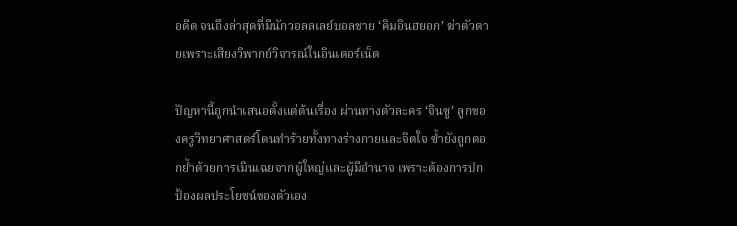อดีต จนถึงล่าสุดที่มีนักวอลลเลย์บอลชาย ‘คิมอินฮยอก’ ฆ่าตัวตายเพราะเสียงวิพากย์วิจารณ์ในอินเตอร์เน็ต

ปัญหานี้ถูกนำเสนอตั้งแต่ต้นเรื่อง ผ่านทางตัวละคร ‘จินซู’ ลูกของครูวิทยาศาสตร์โดนทำร้ายทั้งทางร่างกายและจิตใจ ซ้ำยังถูกตอกย้ำด้วยการเมินเฉยจากผู้ใหญ่และผู้มีอำนาจ เพราะต้องการปกป้องผลประโยชน์ของตัวเอง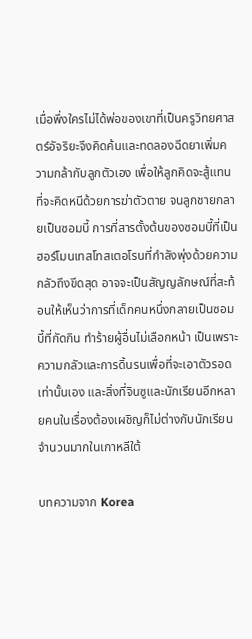เมื่อพึ่งใครไม่ได้พ่อของเขาที่เป็นครูวิทยศาสตร์อัจริยะจึงคิดค้นและทดลองฉีดยาเพิ่มความกล้ากับลูกตัวเอง เพื่อให้ลูกคิดจะสู้แทนที่จะคิดหนีด้วยการฆ่าตัวตาย จนลูกชายกลายเป็นซอมบี้ การที่สารตั้งต้นของซอมบี้ที่เป็นฮอร์โมนเทสโทสเตอโรนที่กำลังพุ่งด้วยความกลัวถึงขีดสุด อาจจะเป็นสัญญลักษณ์ที่สะท้อนให้เห็นว่าการที่เด็กคนหนึ่งกลายเป็นซอมบี้ที่กัดกิน ทำร้ายผู้อื่นไม่เลือกหน้า เป็นเพราะความกลัวและการดิ้นรนเพื่อที่จะเอาตัวรอดเท่านั้นเอง และสิ่งที่จินซูและนักเรียนอีกหลายคนในเรื่องต้องเผชิญก็ไม่ต่างกับนักเรียนจำนวนมากในเกาหลีใต้

บทความจาก Korea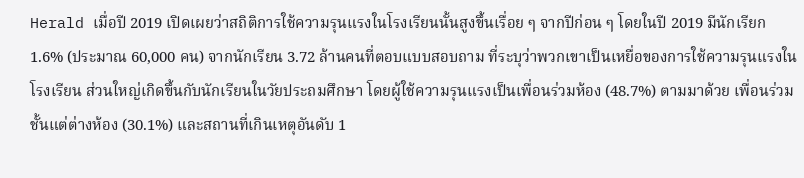Herald เมื่อปี 2019 เปิดเผยว่าสถิติการใช้ความรุนแรงในโรงเรียนนั้นสูงขึ้นเรื่อย ๆ จากปีก่อน ๆ โดยในปี 2019 มีนักเรียก 1.6% (ประมาณ 60,000 คน) จากนักเรียน 3.72 ล้านคนที่ตอบแบบสอบถาม ที่ระบุว่าพวกเขาเป็นเหยื่อของการใช้ความรุนแรงในโรงเรียน ส่วนใหญ่เกิดขึ้นกับนักเรียนในวัยประถมศึกษา โดยผู้ใช้ความรุนแรงเป็นเพื่อนร่วมห้อง (48.7%) ตามมาด้วย เพื่อนร่วมชั้นแต่ต่างห้อง (30.1%) และสถานที่เกินเหตุอันดับ 1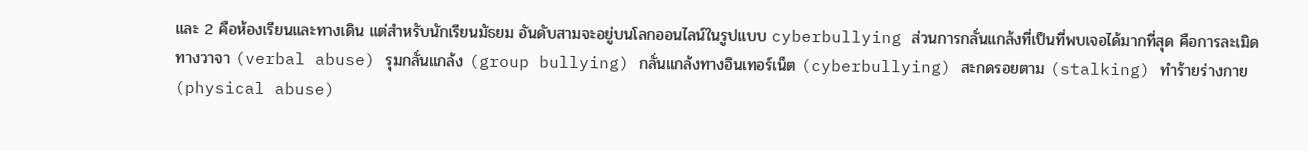และ 2 คือห้องเรียนและทางเดิน แต่สำหรับนักเรียนมัธยม อันดับสามจะอยู่บนโลกออนไลน์ในรูปแบบ cyberbullying ส่วนการกลั่นแกล้งที่เป็นที่พบเจอได้มากที่สุด คือการละเมิดทางวาจา (verbal abuse) รุมกลั่นแกล้ง (group bullying) กลั่นแกล้งทางอินเทอร์เน็ต (cyberbullying) สะกดรอยตาม (stalking) ทำร้ายร่างกาย (physical abuse)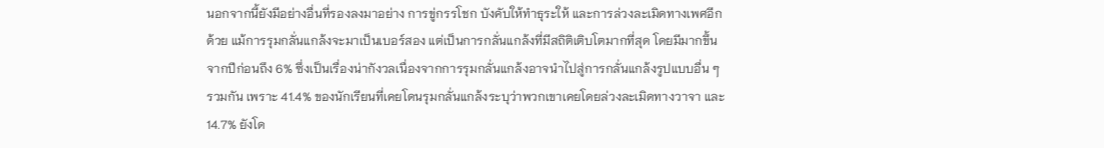นอกจากนี้ยังมีอย่างอื่นที่รองลงมาอย่าง การขู่กรรโชก บังคับให้ทำธุระให้ และการล่วงละเมิดทางเพศอีกด้วย แม้การรุมกลั่นแกล้งจะมาเป็นเบอร์สอง แต่เป็นการกลั่นแกล้งที่มีสถิติเติบโตมากที่สุด โดยมีมากขึ้นจากปีก่อนถึง 6% ซึ่งเป็นเรื่องน่ากังวลเนื่องจากการรุมกลั่นแกล้งอาจนำไปสู่การกลั่นแกล้งรูปแบบอื่น ๆ รวมกัน เพราะ 41.4% ของนักเรียนที่เคยโดนรุมกลั่นแกล้งระบุว่าพวกเขาเคยโดยล่วงละเมิดทางวาจา และ 14.7% ยังโด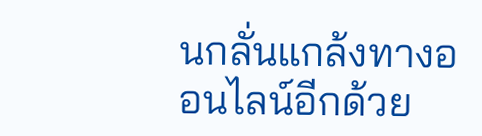นกลั่นแกล้งทางออนไลน์อีกด้วย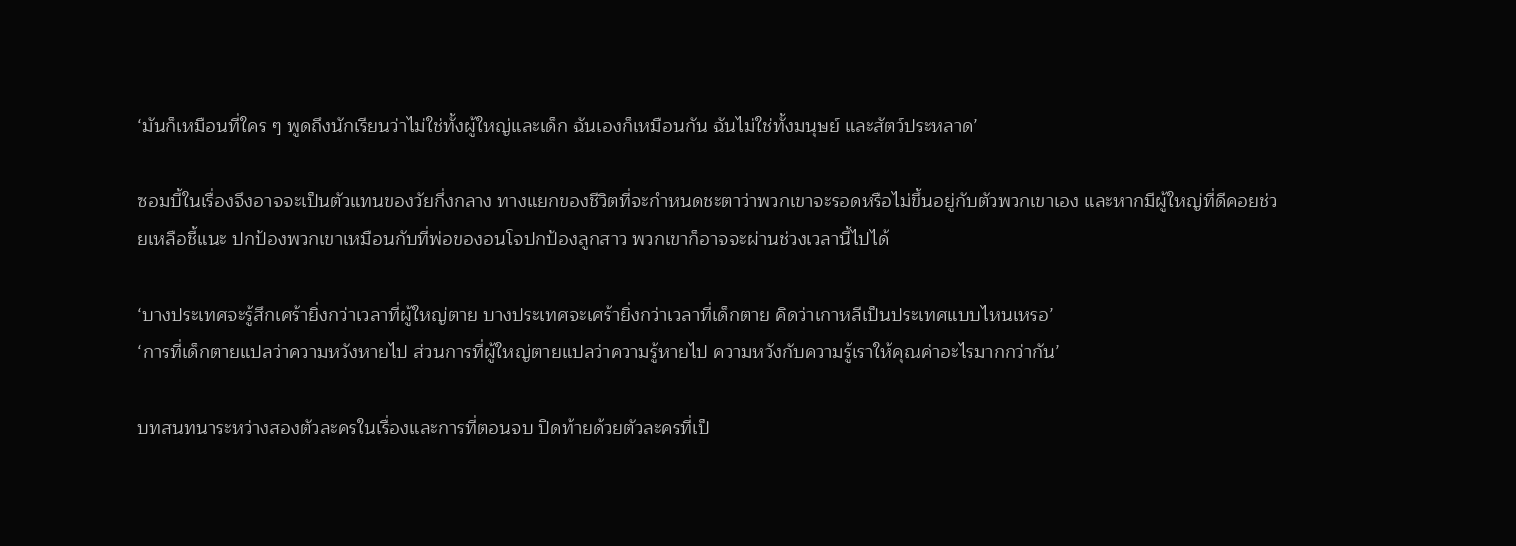‘มันก็เหมือนที่ใคร ๆ พูดถึงนักเรียนว่าไม่ใช่ทั้งผู้ใหญ่และเด็ก ฉันเองก็เหมือนกัน ฉันไม่ใช่ทั้งมนุษย์ และสัตว์ประหลาด’

ซอมบี้ในเรื่องจึงอาจจะเป็นตัวแทนของวัยกึ่งกลาง ทางแยกของชีวิตที่จะกำหนดชะตาว่าพวกเขาจะรอดหรือไม่ขึ้นอยู่กับตัวพวกเขาเอง และหากมีผู้ใหญ่ที่ดีคอยช่วยเหลือชี้แนะ ปกป้องพวกเขาเหมือนกับที่พ่อของอนโจปกป้องลูกสาว พวกเขาก็อาจจะผ่านช่วงเวลานี้ไปได้

‘บางประเทศจะรู้สึกเศร้ายิ่งกว่าเวลาที่ผู้ใหญ่ตาย บางประเทศจะเศร้ายิ่งกว่าเวลาที่เด็กตาย คิดว่าเกาหลีเป็นประเทศแบบไหนเหรอ’
‘การที่เด็กตายแปลว่าความหวังหายไป ส่วนการที่ผู้ใหญ่ตายแปลว่าความรู้หายไป ความหวังกับความรู้เราให้คุณค่าอะไรมากกว่ากัน’

บทสนทนาระหว่างสองตัวละครในเรื่องและการที่ตอนจบ ปิดท้ายด้วยตัวละครที่เป็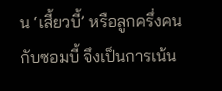น ‘เสี้ยวบี้’ หรือลูกครึ่งคนกับซอมบี้ จึงเป็นการเน้น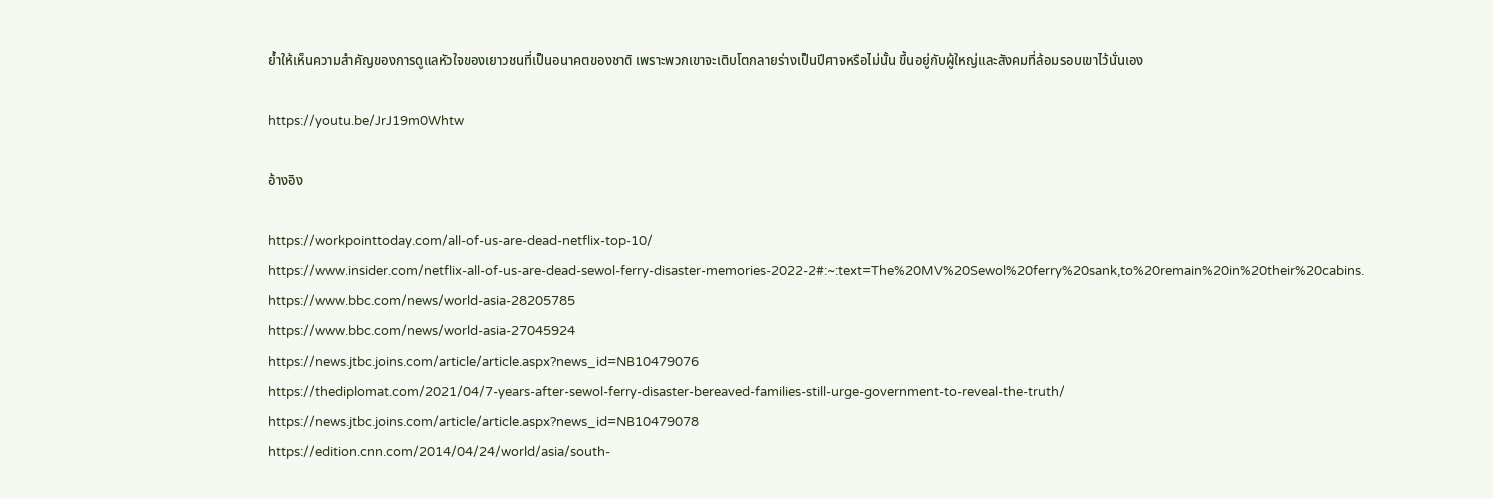ย้ำให้เห็นความสำคัญของการดูแลหัวใจของเยาวชนที่เป็นอนาคตของชาติ เพราะพวกเขาจะเติบโตกลายร่างเป็นปีศาจหรือไม่นั้น ขึ้นอยู่กับผู้ใหญ่และสังคมที่ล้อมรอบเขาไว้นั่นเอง

https://youtu.be/JrJ19m0Whtw

อ้างอิง

https://workpointtoday.com/all-of-us-are-dead-netflix-top-10/
https://www.insider.com/netflix-all-of-us-are-dead-sewol-ferry-disaster-memories-2022-2#:~:text=The%20MV%20Sewol%20ferry%20sank,to%20remain%20in%20their%20cabins.
https://www.bbc.com/news/world-asia-28205785
https://www.bbc.com/news/world-asia-27045924
https://news.jtbc.joins.com/article/article.aspx?news_id=NB10479076
https://thediplomat.com/2021/04/7-years-after-sewol-ferry-disaster-bereaved-families-still-urge-government-to-reveal-the-truth/
https://news.jtbc.joins.com/article/article.aspx?news_id=NB10479078
https://edition.cnn.com/2014/04/24/world/asia/south-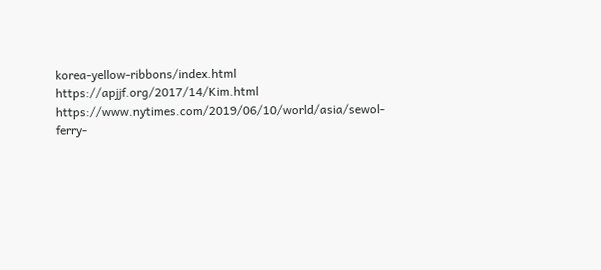korea-yellow-ribbons/index.html
https://apjjf.org/2017/14/Kim.html
https://www.nytimes.com/2019/06/10/world/asia/sewol-ferry-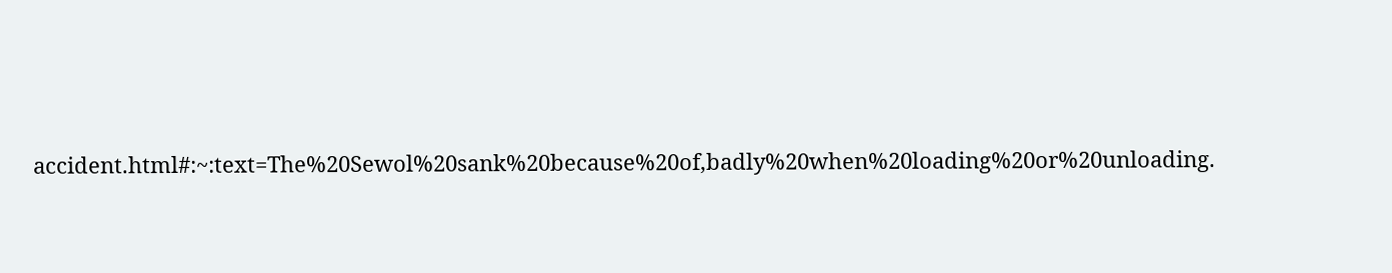accident.html#:~:text=The%20Sewol%20sank%20because%20of,badly%20when%20loading%20or%20unloading.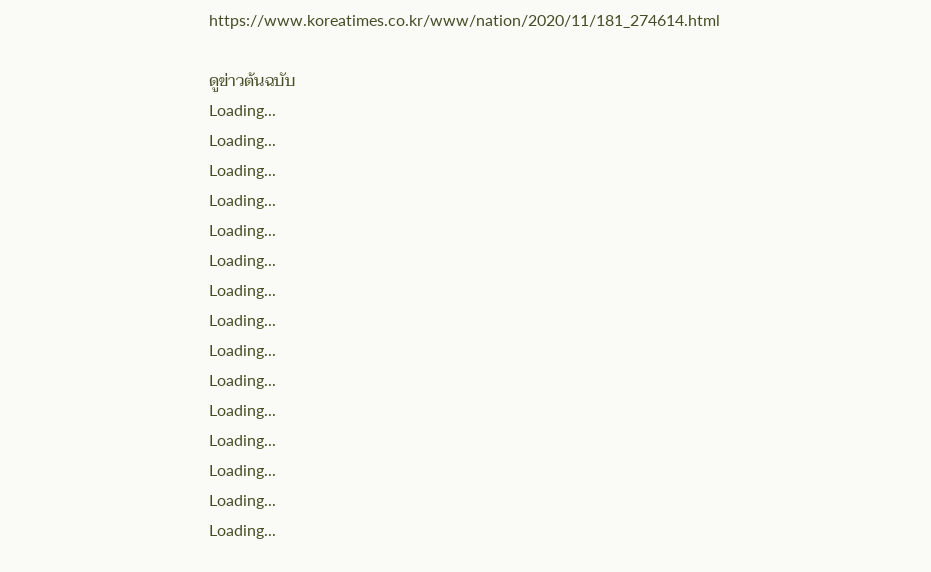https://www.koreatimes.co.kr/www/nation/2020/11/181_274614.html

ดูข่าวต้นฉบับ
Loading...
Loading...
Loading...
Loading...
Loading...
Loading...
Loading...
Loading...
Loading...
Loading...
Loading...
Loading...
Loading...
Loading...
Loading...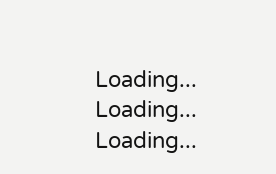Loading...
Loading...
Loading...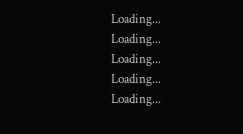Loading...
Loading...
Loading...
Loading...
Loading...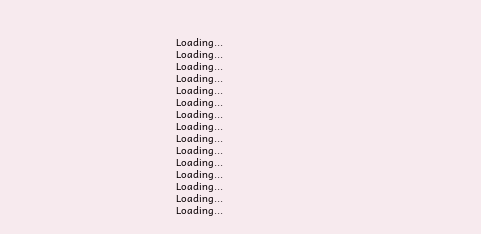Loading...
Loading...
Loading...
Loading...
Loading...
Loading...
Loading...
Loading...
Loading...
Loading...
Loading...
Loading...
Loading...
Loading...
Loading...